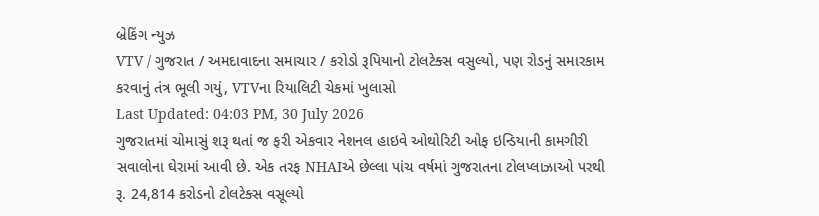બ્રેકિંગ ન્યુઝ
VTV / ગુજરાત / અમદાવાદના સમાચાર / કરોડો રૂપિયાનો ટોલટેક્સ વસુલ્યો, પણ રોડનું સમારકામ કરવાનું તંત્ર ભૂલી ગયું, VTVના રિયાલિટી ચેકમાં ખુલાસો
Last Updated: 04:03 PM, 30 July 2026
ગુજરાતમાં ચોમાસું શરૂ થતાં જ ફરી એકવાર નેશનલ હાઇવે ઓથોરિટી ઓફ ઇન્ડિયાની કામગીરી સવાલોના ઘેરામાં આવી છે. એક તરફ NHAIએ છેલ્લા પાંચ વર્ષમાં ગુજરાતના ટોલપ્લાઝાઓ પરથી રૂ. 24,814 કરોડનો ટોલટેક્સ વસૂલ્યો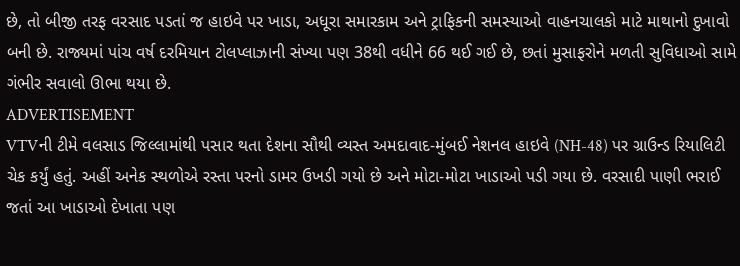છે, તો બીજી તરફ વરસાદ પડતાં જ હાઇવે પર ખાડા, અધૂરા સમારકામ અને ટ્રાફિકની સમસ્યાઓ વાહનચાલકો માટે માથાનો દુખાવો બની છે. રાજ્યમાં પાંચ વર્ષ દરમિયાન ટોલપ્લાઝાની સંખ્યા પણ 38થી વધીને 66 થઈ ગઈ છે, છતાં મુસાફરોને મળતી સુવિધાઓ સામે ગંભીર સવાલો ઊભા થયા છે.
ADVERTISEMENT
VTVની ટીમે વલસાડ જિલ્લામાંથી પસાર થતા દેશના સૌથી વ્યસ્ત અમદાવાદ-મુંબઈ નેશનલ હાઇવે (NH-48) પર ગ્રાઉન્ડ રિયાલિટી ચેક કર્યું હતું. અહીં અનેક સ્થળોએ રસ્તા પરનો ડામર ઉખડી ગયો છે અને મોટા-મોટા ખાડાઓ પડી ગયા છે. વરસાદી પાણી ભરાઈ જતાં આ ખાડાઓ દેખાતા પણ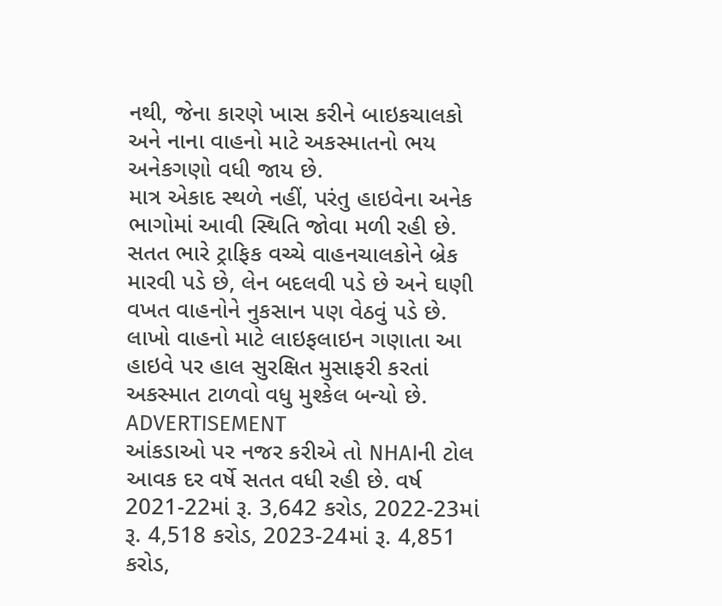નથી, જેના કારણે ખાસ કરીને બાઇકચાલકો અને નાના વાહનો માટે અકસ્માતનો ભય અનેકગણો વધી જાય છે.
માત્ર એકાદ સ્થળે નહીં, પરંતુ હાઇવેના અનેક ભાગોમાં આવી સ્થિતિ જોવા મળી રહી છે. સતત ભારે ટ્રાફિક વચ્ચે વાહનચાલકોને બ્રેક મારવી પડે છે, લેન બદલવી પડે છે અને ઘણી વખત વાહનોને નુકસાન પણ વેઠવું પડે છે. લાખો વાહનો માટે લાઇફલાઇન ગણાતા આ હાઇવે પર હાલ સુરક્ષિત મુસાફરી કરતાં અકસ્માત ટાળવો વધુ મુશ્કેલ બન્યો છે.
ADVERTISEMENT
આંકડાઓ પર નજર કરીએ તો NHAIની ટોલ આવક દર વર્ષે સતત વધી રહી છે. વર્ષ 2021-22માં રૂ. 3,642 કરોડ, 2022-23માં રૂ. 4,518 કરોડ, 2023-24માં રૂ. 4,851 કરોડ,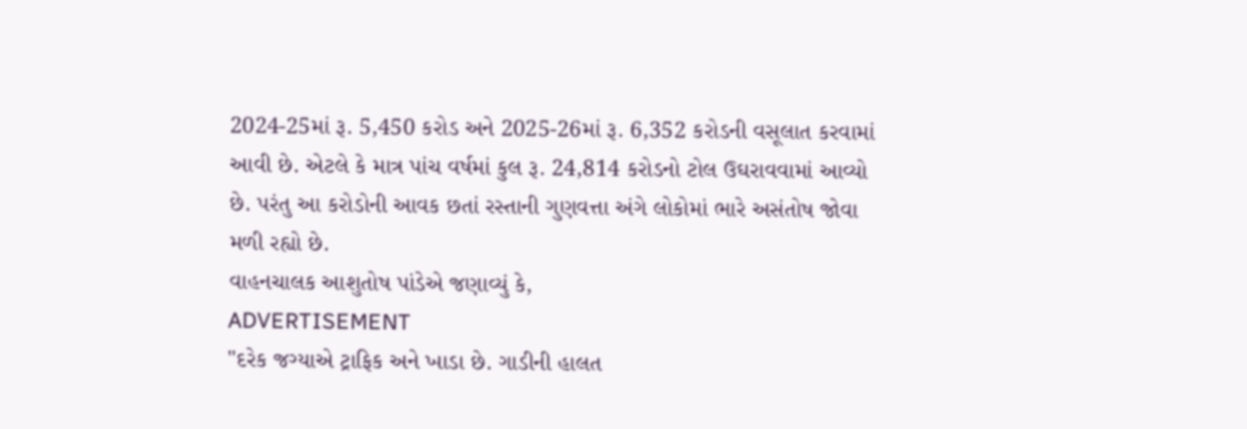2024-25માં રૂ. 5,450 કરોડ અને 2025-26માં રૂ. 6,352 કરોડની વસૂલાત કરવામાં આવી છે. એટલે કે માત્ર પાંચ વર્ષમાં કુલ રૂ. 24,814 કરોડનો ટોલ ઉઘરાવવામાં આવ્યો છે. પરંતુ આ કરોડોની આવક છતાં રસ્તાની ગુણવત્તા અંગે લોકોમાં ભારે અસંતોષ જોવા મળી રહ્યો છે.
વાહનચાલક આશુતોષ પાંડેએ જણાવ્યું કે,
ADVERTISEMENT
"દરેક જગ્યાએ ટ્રાફિક અને ખાડા છે. ગાડીની હાલત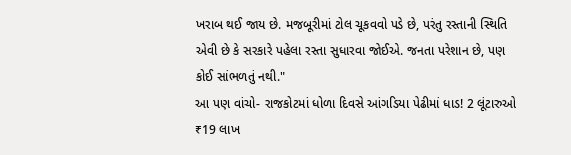ખરાબ થઈ જાય છે. મજબૂરીમાં ટોલ ચૂકવવો પડે છે, પરંતુ રસ્તાની સ્થિતિ એવી છે કે સરકારે પહેલા રસ્તા સુધારવા જોઈએ. જનતા પરેશાન છે, પણ કોઈ સાંભળતું નથી."
આ પણ વાંચો- રાજકોટમાં ધોળા દિવસે આંગડિયા પેઢીમાં ધાડ! 2 લૂંટારુઓ ₹19 લાખ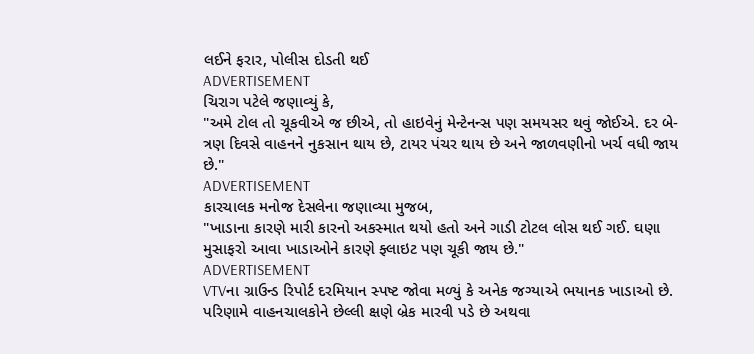લઈને ફરાર, પોલીસ દોડતી થઈ
ADVERTISEMENT
ચિરાગ પટેલે જણાવ્યું કે,
"અમે ટોલ તો ચૂકવીએ જ છીએ, તો હાઇવેનું મેન્ટેનન્સ પણ સમયસર થવું જોઈએ. દર બે-ત્રણ દિવસે વાહનને નુકસાન થાય છે, ટાયર પંચર થાય છે અને જાળવણીનો ખર્ચ વધી જાય છે."
ADVERTISEMENT
કારચાલક મનોજ દેસલેના જણાવ્યા મુજબ,
"ખાડાના કારણે મારી કારનો અકસ્માત થયો હતો અને ગાડી ટોટલ લોસ થઈ ગઈ. ઘણા મુસાફરો આવા ખાડાઓને કારણે ફ્લાઇટ પણ ચૂકી જાય છે."
ADVERTISEMENT
VTVના ગ્રાઉન્ડ રિપોર્ટ દરમિયાન સ્પષ્ટ જોવા મળ્યું કે અનેક જગ્યાએ ભયાનક ખાડાઓ છે. પરિણામે વાહનચાલકોને છેલ્લી ક્ષણે બ્રેક મારવી પડે છે અથવા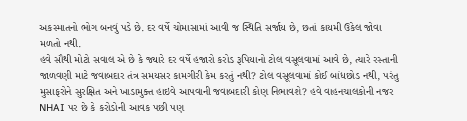અકસ્માતનો ભોગ બનવું પડે છે. દર વર્ષે ચોમાસામાં આવી જ સ્થિતિ સર્જાય છે, છતાં કાયમી ઉકેલ જોવા મળતો નથી.
હવે સૌથી મોટો સવાલ એ છે કે જ્યારે દર વર્ષે હજારો કરોડ રૂપિયાનો ટોલ વસૂલવામાં આવે છે, ત્યારે રસ્તાની જાળવણી માટે જવાબદાર તંત્ર સમયસર કામગીરી કેમ કરતું નથી? ટોલ વસૂલવામાં કોઈ બાંધછોડ નથી, પરંતુ મુસાફરોને સુરક્ષિત અને ખાડામુક્ત હાઇવે આપવાની જવાબદારી કોણ નિભાવશે? હવે વાહનચાલકોની નજર NHAI પર છે કે કરોડોની આવક પછી પણ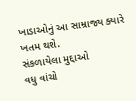ખાડાઓનું આ સામ્રાજ્ય ક્યારે ખતમ થશે.
સંકળાયેલા મુદ્દાઓ
વધુ વાંચો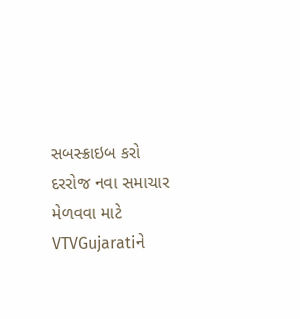સબસ્ક્રાઇબ કરો
દરરોજ નવા સમાચાર મેળવવા માટે VTVGujaratiને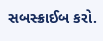સબસ્ક્રાઈબ કરો.